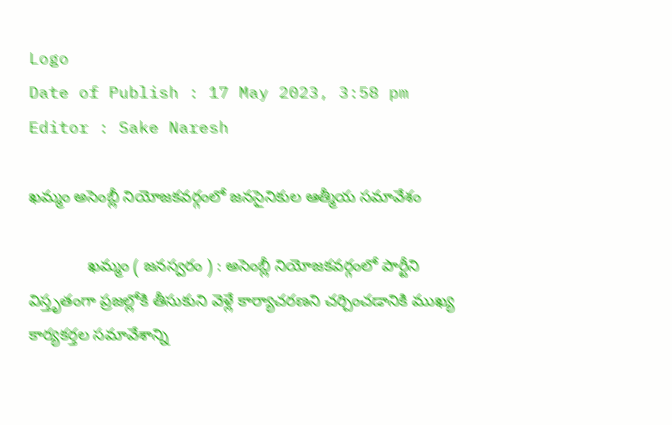Logo
Date of Publish : 17 May 2023, 3:58 pm
Editor : Sake Naresh

ఖమ్మం అసెంబ్లీ నియోజకవర్గంలో జనసైనికుల ఆత్మీయ సమావేశం

             ఖమ్మం ( జనస్వరం ) : అసెంబ్లీ నియోజకవర్గంలో పార్టీని విస్తృతంగా ప్రజల్లోకి తీసుకుని వెళ్లే కార్యాచరణని చర్చించడానికి ముఖ్య కార్యకర్తల సమావేశాన్ని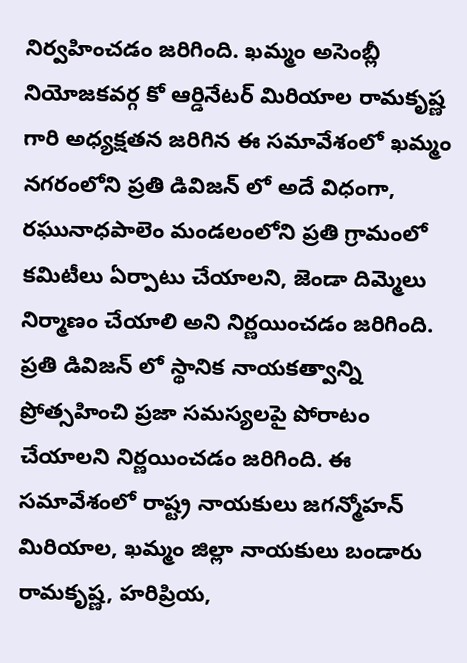నిర్వహించడం జరిగింది. ఖమ్మం అసెంబ్లీ నియోజకవర్గ కో ఆర్డినేటర్ మిరియాల రామకృష్ణ గారి అధ్యక్షతన జరిగిన ఈ సమావేశంలో ఖమ్మం నగరంలోని ప్రతి డివిజన్ లో అదే విధంగా, రఘునాధపాలెం మండలంలోని ప్రతి గ్రామంలో కమిటీలు ఏర్పాటు చేయాలని, జెండా దిమ్మెలు నిర్మాణం చేయాలి అని నిర్ణయించడం జరిగింది. ప్రతి డివిజన్ లో స్థానిక నాయకత్వాన్ని ప్రోత్సహించి ప్రజా సమస్యలపై పోరాటం చేయాలని నిర్ణయించడం జరిగింది. ఈ సమావేశంలో రాష్ట్ర నాయకులు జగన్మోహన్ మిరియాల, ఖమ్మం జిల్లా నాయకులు బండారు రామకృష్ణ, హరిప్రియ,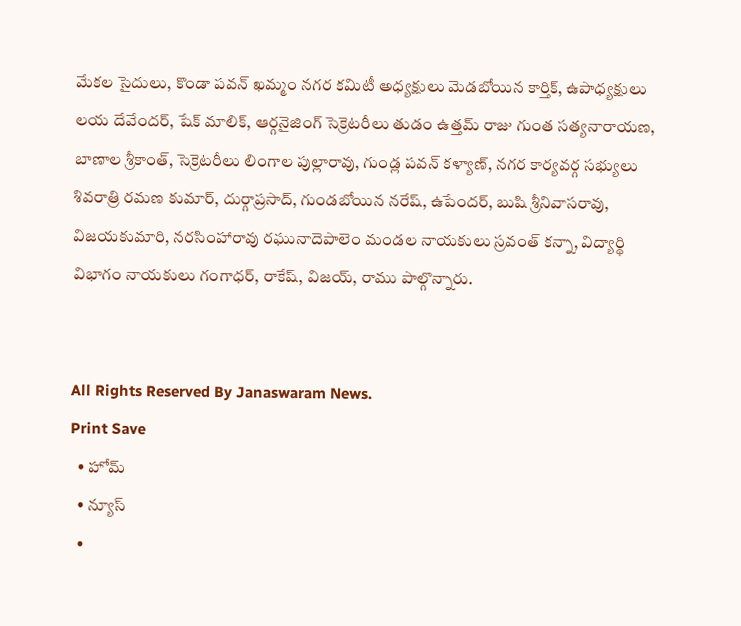మేకల సైదులు, కొండా పవన్ ఖమ్మం నగర కమిటీ అధ్యక్షులు మెడబోయిన కార్తిక్, ఉపాధ్యక్షులు లయ దేవేందర్, షేక్ మాలిక్, ఆర్గనైజింగ్ సెక్రెటరీలు తుడం ఉత్తమ్ రాజు గుంత సత్యనారాయణ, బాణాల శ్రీకాంత్, సెక్రెటరీలు లింగాల పుల్లారావు, గుండ్ల పవన్ కళ్యాణ్, నగర కార్యవర్గ సభ్యులు శివరాత్రి రమణ కుమార్, దుర్గాప్రసాద్, గుండబోయిన నరేష్, ఉపేందర్, బుషి శ్రీనివాసరావు, విజయకుమారి, నరసింహారావు రఘునాదెపాలెం మండల నాయకులు స్రవంత్ కన్నా, విద్యార్థి విభాగం నాయకులు గంగాధర్, రాకేష్, విజయ్, రాము పాల్గొన్నారు.


All Rights Reserved By Janaswaram News.
Print Save
  • హోమ్
  • న్యూస్
  •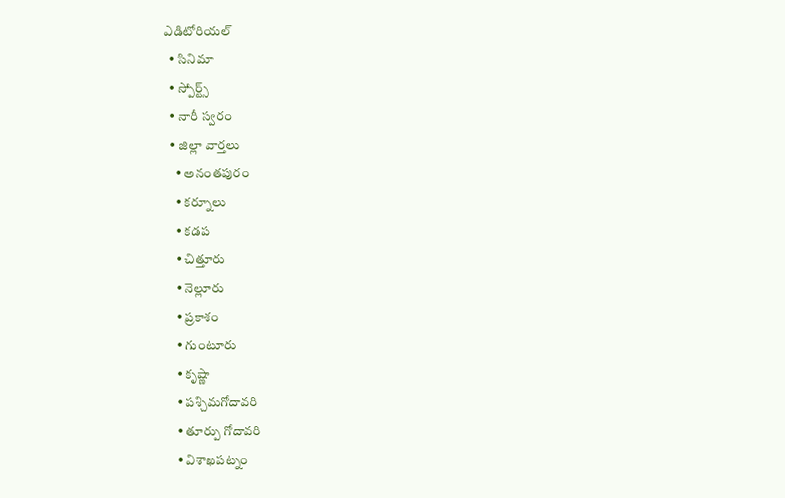ఎడిటోరియల్
  • సినిమా
  • స్పోర్ట్స్
  • నారీ స్వరం
  • జిల్లా వార్తలు
    • అనంతపురం
    • కర్నూలు
    • కడప
    • చిత్తూరు
    • నెల్లూరు
    • ప్రకాశం
    • గుంటూరు
    • కృష్ణా
    • పశ్చిమగోదావరి
    • తూర్పు గోదావరి
    • విశాఖపట్నం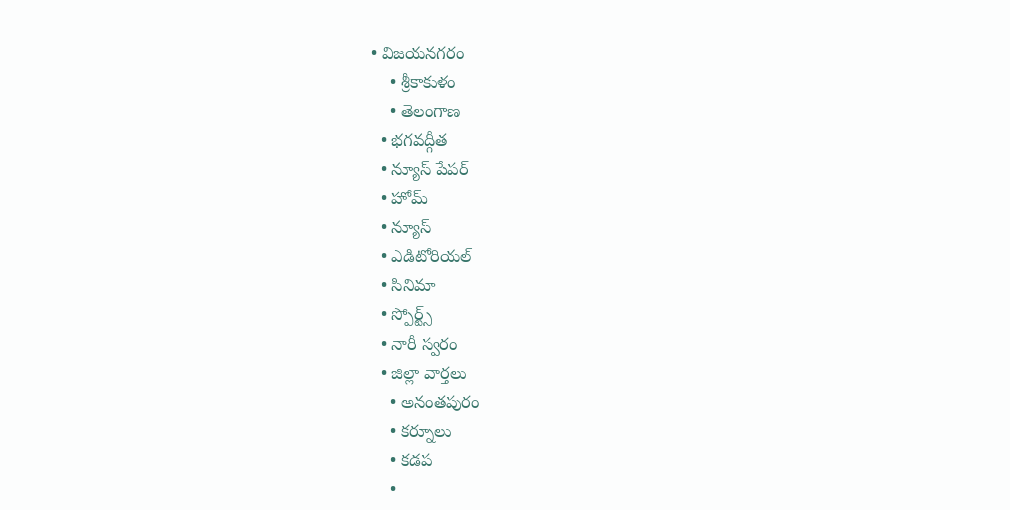• విజయనగరం
    • శ్రీకాకుళం
    • తెలంగాణ
  • భగవద్గీత
  • న్యూస్ పేపర్
  • హోమ్
  • న్యూస్
  • ఎడిటోరియల్
  • సినిమా
  • స్పోర్ట్స్
  • నారీ స్వరం
  • జిల్లా వార్తలు
    • అనంతపురం
    • కర్నూలు
    • కడప
    •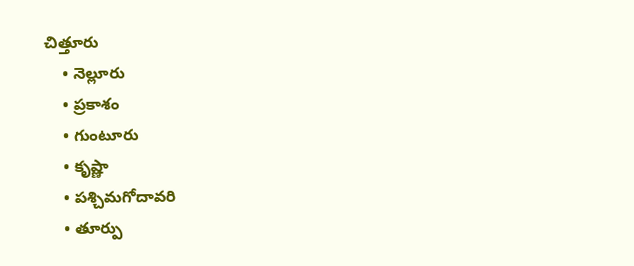చిత్తూరు
    • నెల్లూరు
    • ప్రకాశం
    • గుంటూరు
    • కృష్ణా
    • పశ్చిమగోదావరి
    • తూర్పు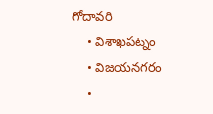గోదావరి
    • విశాఖపట్నం
    • విజయనగరం
    •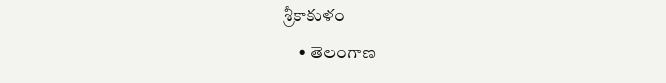శ్రీకాకుళం
    • తెలంగాణ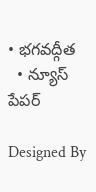• భగవద్గీత
  • న్యూస్ పేపర్

Designed By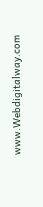www.Webdigitalway.com